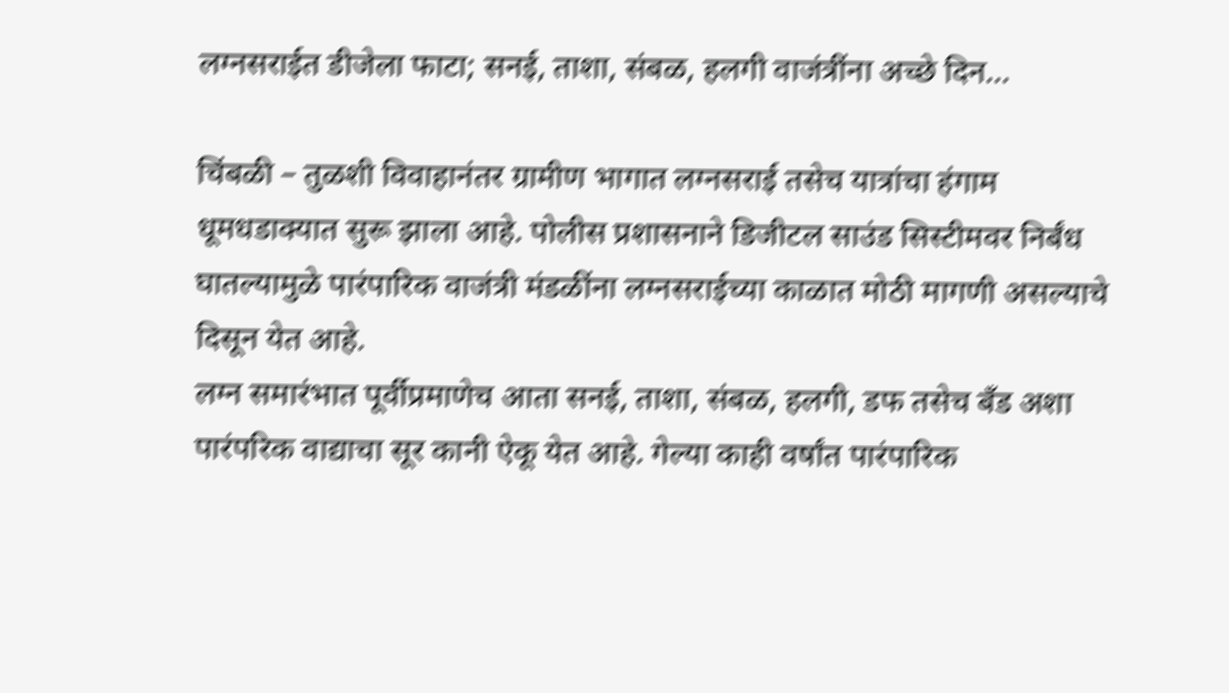लग्नसराईत डीजेला फाटा; सनई, ताशा, संबळ, हलगी वाजंत्रींना अच्छे दिन…

चिंबळी – तुळशी विवाहानंतर ग्रामीण भागात लग्नसराई तसेच यात्रांचा हंगाम धूमधडाक्यात सुरू झाला आहे. पोलीस प्रशासनाने डिजीटल साउंड सिस्टीमवर निर्बंध घातल्यामुळे पारंपारिक वाजंत्री मंडळींना लग्नसराईच्या काळात मोठी मागणी असल्याचे दिसून येत आहे.
लग्न समारंभात पूर्वीप्रमाणेच आता सनई, ताशा, संबळ, हलगी, डफ तसेच बँड अशा पारंपरिक वाद्याचा सूर कानी ऐकू येत आहे. गेल्या काही वर्षांत पारंपारिक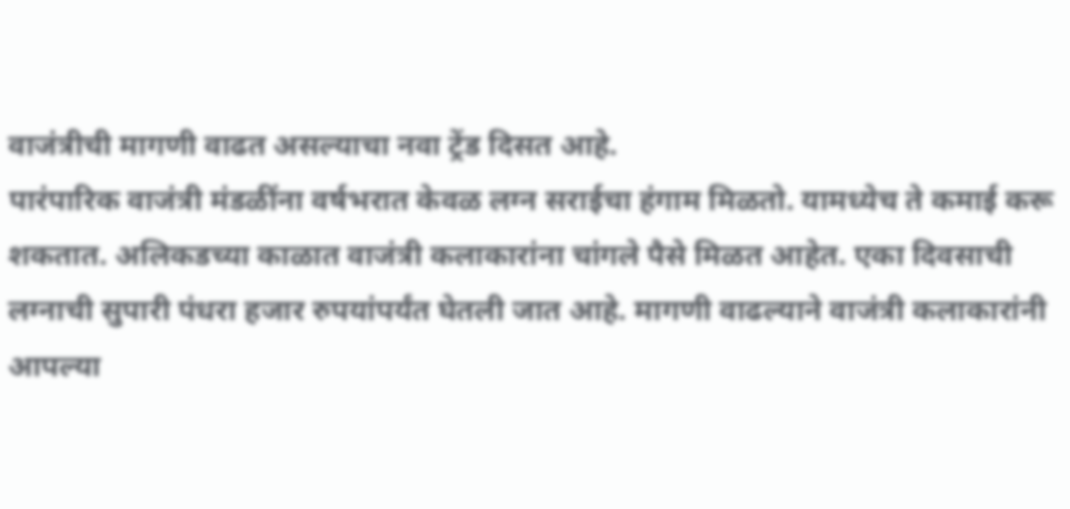वाजंत्रीची मागणी वाढत असल्याचा नवा ट्रेंड दिसत आहे.
पारंपारिक वाजंत्री मंडळींना वर्षभरात केवळ लग्न सराईचा हंगाम मिळतो. यामध्येच ते कमाई करू शकतात. अलिकडच्या काळात वाजंत्री कलाकारांना चांगले पैसे मिळत आहेत. एका दिवसाची लग्नाची सुपारी पंधरा हजार रुपयांपर्यंत घेतली जात आहे. मागणी वाढल्याने वाजंत्री कलाकारांनी आपल्या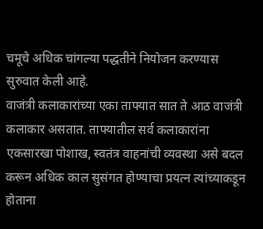चमूचे अधिक चांगल्या पद्धतीने नियोजन करण्यास सुरुवात केली आहे.
वाजंत्री कलाकारांच्या एका ताफ्यात सात ते आठ वाजंत्री कलाकार असतात. ताफ्यातील सर्व कलाकारांना एकसारखा पोशाख, स्वतंत्र वाहनांची व्यवस्था असे बदल करून अधिक काल सुसंगत होण्याचा प्रयत्न त्यांच्याकडून होताना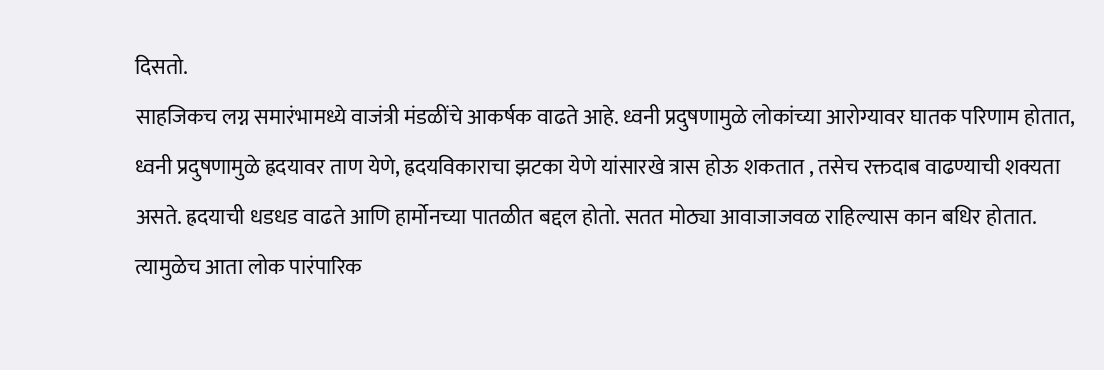दिसतो.
साहजिकच लग्न समारंभामध्ये वाजंत्री मंडळींचे आकर्षक वाढते आहे. ध्वनी प्रदुषणामुळे लोकांच्या आरोग्यावर घातक परिणाम होतात, ध्वनी प्रदुषणामुळे ह्रदयावर ताण येणे, ह्रदयविकाराचा झटका येणे यांसारखे त्रास होऊ शकतात , तसेच रक्तदाब वाढण्याची शक्यता असते. ह्रदयाची धडधड वाढते आणि हार्मोनच्या पातळीत बद्दल होतो. सतत मोठ्या आवाजाजवळ राहिल्यास कान बधिर होतात. त्यामुळेच आता लोक पारंपारिक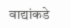वाद्यांकडे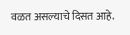वळत असल्याचे दिसत आहे.